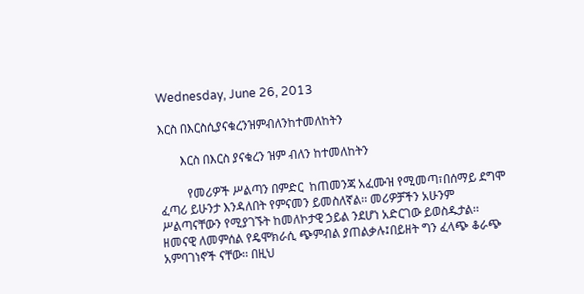Wednesday, June 26, 2013

እርስ በእርስሲያናቁረንዝምብለንከተመለከትን

       እርስ በእርስ ያናቁረን ዝም ብለን ከተመለከትን

         የመሪዎች ሥልጣን በምድር  ከጠመንጃ አፈሙዝ የሚመጣ፣በሰማይ ደግሞ ፈጣሪ ይሁንታ እንዳለበት የምናመን ይመስለኛል፡፡ መሪዎቻችን አሁንም ሥልጣናቸውን የሚያገኙት ከመለኮታዊ ኃይል ንደሆነ አድርገው ይወስዱታል፡፡ ዘመናዊ ለመምሰል የዴሞክራሲ ጭምብል ያጠልቃሉ፤በይዘት ግን ፈላጭ ቆራጭ አምባገነኖች ናቸው፡፡ በዚህ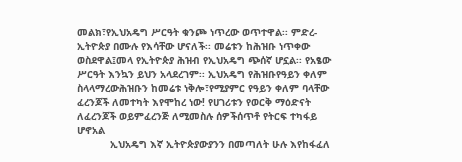መልክ፣የኢህአዴግ ሥርዓት ቁንጮ ነጥረው ወጥተዋል፡፡ ምድረ-ኢትዮጵያ በሙሉ የእሳቸው ሆናለች፡፡ መሬቱን ከሕዝቡ ነጥቀው ወስደዋል፤መላ የኢትዮጵያ ሕዝብ የኢህአዴግ ጭሰኛ ሆኗል፡፡ የአፄው ሥርዓት እንኳን ይህን አላደረገም፡፡ ኢህአዴግ የሕዝቡየዓይን ቀለም ስላላማረውሕዝቡን ከመሬቱ ነቅሎ፣የሚያምር የዓይን ቀለም ባላቸው ፈረንጆች ለመተካት እየሞከረ ነው! የሀገሪቱን የወርቅ ማዕድናት ለፈረንጆች ወይምፈረንጅ ለሚመስሉ ሰዎችሰጥቶ የትርፍ ተካፋይ ሆኖአል
           ኢህአዴግ እኛ ኢትዮጵያውያንን በመጣለት ሁሉ እየከፋፈለ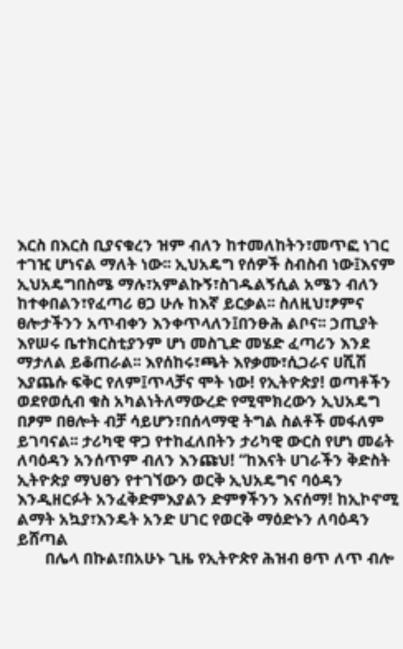እርስ በእርስ ቢያናቁረን ዝም ብለን ከተመለከትን፣መጥፎ ነገር ተገዢ ሆነናል ማለት ነው፡፡ ኢህአዴግ የሰዎች ስብስብ ነው፤እናም ኢህአዴግበስሜ ማሉ፣አምልኩኝ፣ስገዱልኝሲል አሜን ብለን ከተቀበልን፣የፈጣሪ ፀጋ ሁሉ ከእኛ ይርቃል፡፡ ስለዚህ፣ፆምና ፀሎታችንን አጥብቀን እንቀጥላለን፤በንፁሕ ልቦና፡፡ ኃጢያት እየሠሩ ቤተክርስቲያንም ሆነ መስጊድ መሄድ ፈጣሪን እንደ ማታለል ይቆጠራል፡፡ እየሰከሩ፣ጫት እየቃሙ፣ሲጋራና ሀሺሽ እያጨሱ ፍቅር የለም፤ጥላቻና ሞት ነው! የኢትዮጵያ! ወጣቶችን ወደየወሲብ ቁስ አካልነትለማውረድ የሚሞክረውን ኢህአዴግ በፆም በፀሎት ብቻ ሳይሆን፣በሰላማዊ ትግል ስልቶች መፋለም ይገባናል፡፡ ታሪካዊ ዋጋ የተከፈለበትን ታሪካዊ ውርስ የሆነ መሬት ለባዕዳን አንሰጥም ብለን እንጩህ! “ከእናት ሀገራችን ቅድስት ኢትዮጵያ ማህፀን የተገኘውን ወርቅ ኢህአዴግና ባዕዳን እንዲዘርፉት አንፈቅድምእያልን ድምፃችንን እናሰማ! ከኢኮኖሚ ልማት አኳያ፣እንዴት አንድ ሀገር የወርቅ ማዕድኑን ለባዕዳን ይሸጣል
       በሌላ በኩል፣በአሁኑ ጊዜ የኢትዮጵየ ሕዝብ ፀጥ ለጥ ብሎ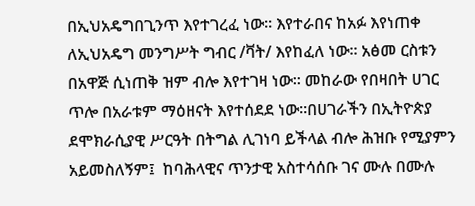በኢህአዴግበጊንጥ እየተገረፈ ነው፡፡ እየተራበና ከአፉ እየነጠቀ ለኢህአዴግ መንግሥት ግብር /ቫት/ እየከፈለ ነው፡፡ አፅመ ርስቱን በአዋጅ ሲነጠቅ ዝም ብሎ እየተገዛ ነው፡፡ መከራው የበዛበት ሀገር ጥሎ በአራቱም ማዕዘናት እየተሰደደ ነው፡፡በሀገራችን በኢትዮጵያ ደሞክራሲያዊ ሥርዓት በትግል ሊገነባ ይችላል ብሎ ሕዝቡ የሚያምን አይመስለኝም፤  ከባሕላዊና ጥንታዊ አስተሳሰቡ ገና ሙሉ በሙሉ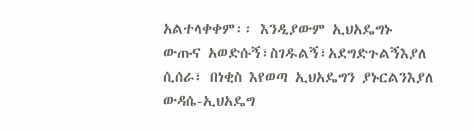አልተላቀቀም፡፡ እንዲያውም ኢህአዴግኑ ውጡና አወድሱኝ፣ስገዱልኝ፣አደግድጉልኝእያለ ሲሰራ፣ በነቂስ እየወጣ ኢህአዴግን ያኑርልንእያለ ውዳሴ-ኢህአዴግ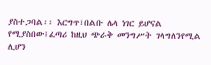ያስተጋባል፡፡ እርግጥ፣በልቡ ሌላ ነገር ይሆናል የሚያስበው፤ፈጣሪ ከዚህ ጭራቅ መንግሥት ገላግለንየሚል ሊሆን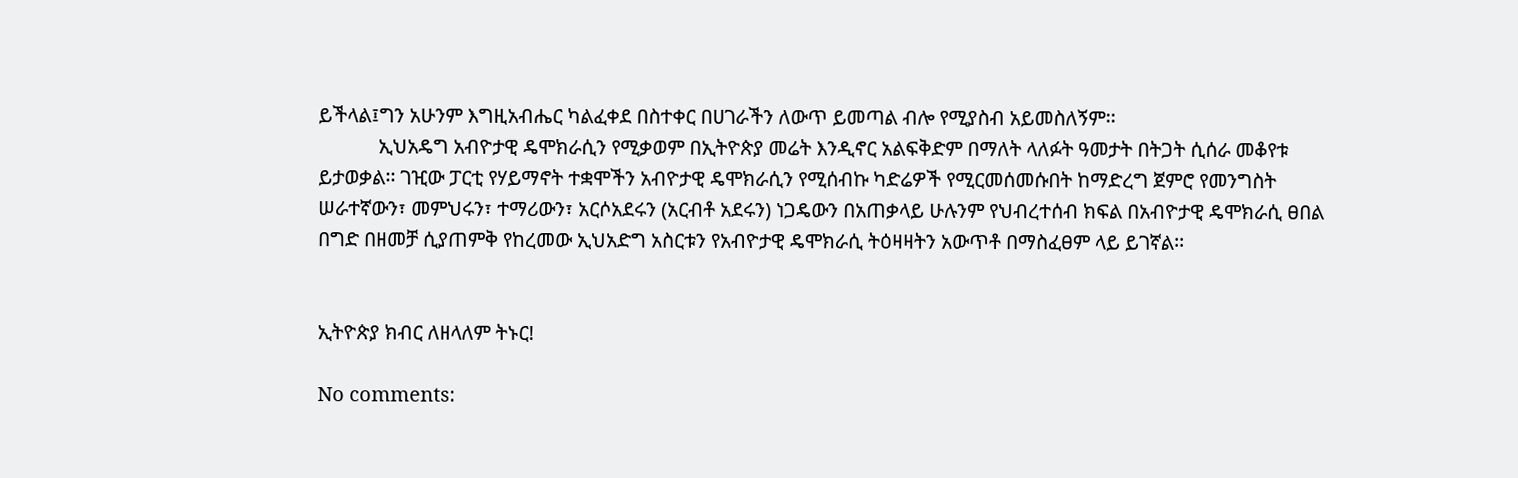ይችላል፤ግን አሁንም እግዚአብሔር ካልፈቀደ በስተቀር በሀገራችን ለውጥ ይመጣል ብሎ የሚያስብ አይመስለኝም፡፡
            ኢህአዴግ አብዮታዊ ዴሞክራሲን የሚቃወም በኢትዮጵያ መሬት እንዲኖር አልፍቅድም በማለት ላለፉት ዓመታት በትጋት ሲሰራ መቆየቱ ይታወቃል፡፡ ገዢው ፓርቲ የሃይማኖት ተቋሞችን አብዮታዊ ዴሞክራሲን የሚሰብኩ ካድሬዎች የሚርመሰመሱበት ከማድረግ ጀምሮ የመንግስት ሠራተኛውን፣ መምህሩን፣ ተማሪውን፣ አርሶአደሩን (አርብቶ አደሩን) ነጋዴውን በአጠቃላይ ሁሉንም የህብረተሰብ ክፍል በአብዮታዊ ዴሞክራሲ ፀበል በግድ በዘመቻ ሲያጠምቅ የከረመው ኢህአድግ አስርቱን የአብዮታዊ ዴሞክራሲ ትዕዛዛትን አውጥቶ በማስፈፀም ላይ ይገኛል፡፡


ኢትዮጵያ ክብር ለዘላለም ትኑር!

No comments: